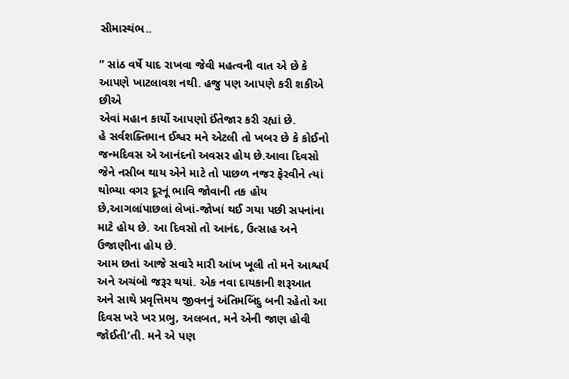સીમાસ્થંભ..

” સાંઠ વર્ષે યાદ રાખવા જેવી મહત્વની વાત એ છે કે
આપણે ખાટલાવશ નથી. હજુ પણ આપણે કરી શકીએ છીએ
એવાં મહાન કાર્યો આપણો ઈંતેજાર કરી રહ્યાં છે.
હે સર્વશક્તિમાન ઈશ્વર મને એટલી તો ખબર છે કે કોઈનો જન્મદિવસ એ આનંદનો અવસર હોય છે.આવા દિવસો જેને નસીબ થાય એને માટે તો પાછળ નજર ફેરવીને ત્યાં થોભ્યા વગર દૂરનૂં ભાવિ જોવાની તક હોય છે,આગલાંપાછલાં લેખાં-જોખાં થઈ ગયા પછી સપનાંના માટે હોય છે. આ દિવસો તો આનંદ, ઉત્સાહ અને ઉજાણીના હોય છે.
આમ છતાં આજે સવારે મારી આંખ ખૂલી તો મને આશ્વર્ય અને અચંબો જરૂર થયાં. એક નવા દાયકાની શરૂઆત અને સાથે પ્રવૃત્તિમય જીવનનું અંતિમબિંદુ બની રહેતો આ દિવસ ખરે ખર પ્રભુ, અલબત, મને એની જાણ હોવી જોઈતી’તી. મને એ પણ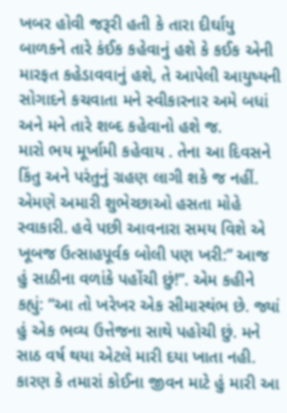ખબર હોવી જરૂરી હતી કે તારા દીર્ઘાયુ બાળકને તારે કંઈક કહેવાનું હશે કે કઈક એની મારફત કહેડાવવાનું હશે, તે આપેલી આયુષ્યની સોગાદને કચવાતા મને સ્વીકારનાર અમે બધાં અને મને તારે શબ્દ કહેવાનો હશે જ.
મારો ભય મૂર્ખામી કહેવાય . તેના આ દિવસને કિંતુ અને પરંતુનું ગ્રહણ લાગી શકે જ નહીં. એમણે અમારી શુભેચ્છાઓ હસતા મોહે સ્વાકારી. હવે પછી આવનારા સમય વિશે એ ખૂબજ ઉત્સાહપૂર્વક બોલી પણ ખરી:” આજ હું સાઠીના વળાંકે પહોંચી છું!”. એમ કહીને કહ્યું: “આ તો ખરેખર એક સીમાસ્થંભ છે. જ્યાં હું એક ભવ્ય ઉત્તેજના સાથે પહોચી છું. મને સાઠ વર્ષ થયા એટલે મારી દયા ખાતા નહી. કારણ કે તમારાં કોઈના જીવન માટે હું મારી આ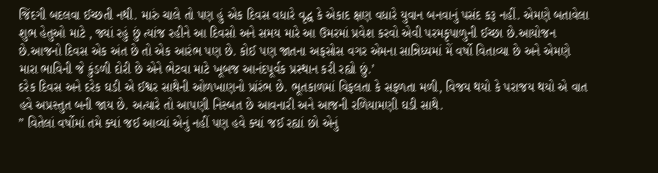જિંદગી બદલવા ઈચ્છતી નથી. મારું ચાલે તો પણ હું એક દિવસ વધારે વૃદ્ધ કે એકાદ ક્ષણ વધારે યુવાન બનવાનું પસંદ કરૂ નહીં. એમણે બતાવેલા શુભ હેતુઓ માટે , જ્યાં રહું છું ત્યાંજ રહીને આ દિવસો અને સમય મારે આ ઉમરમાં પ્રવેશ કરવો એવી પરમકૃપાળુની ઈચ્છા છે.આયોજન છે.આજનો દિવસ એક અંત છે તો એક આરંભ પણ છે. કોઈ પણ જાતના અફસોસ વગર એમના સાન્નિધ્યમાં મેં વર્ષો વિતાવ્યા છે અને એમણે મારા ભાવિની જે કુંડળી દોરી છે એને ભેટવા માટે ખૂબજ આનંદપૂર્વક પ્રસ્થાન કરી રહ્યો છું.’
દરેક દિવસ અને દરેક ઘડી એ ઈશ્વર સાથેની ઓળખાણનો પ્રાંરંભ છે. ભૂતકાળમાં વિફલતા કે સફળતા મળી, વિજય થયો કે પરાજય થયો એ વાત હવે અપ્રસ્તુત બની જાય છે. અત્યારે તો આપણી નિસ્બત છે આવનારી અને આજની રળિયામણી ઘડી સાથે.
” વિતેલાં વર્ષોમાં તમે ક્યાં જઈ આવ્યાં એનું નહીં પણ હવે ક્યાં જઈ રહ્યાં છો એનું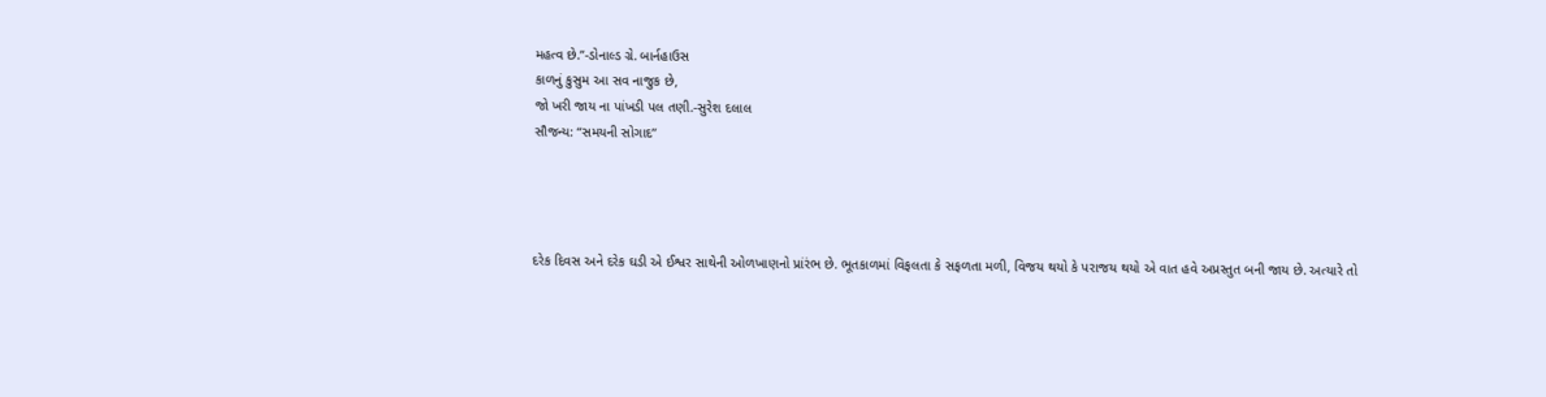મહત્વ છે.”-ડોનાલ્ડ ગ્રે. બાર્નહાઉસ
કાળનું કુસુમ આ સવ નાજુક છે,
જો ખરી જાય ના પાંખડી પલ તણી.-સુરેશ દલાલ
સૌજન્ય: “સમયની સોગાદ”




દરેક દિવસ અને દરેક ઘડી એ ઈશ્વર સાથેની ઓળખાણનો પ્રાંરંભ છે. ભૂતકાળમાં વિફલતા કે સફળતા મળી, વિજય થયો કે પરાજય થયો એ વાત હવે અપ્રસ્તુત બની જાય છે. અત્યારે તો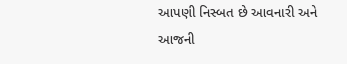આપણી નિસ્બત છે આવનારી અને આજની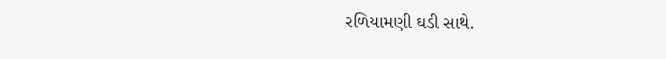રળિયામણી ઘડી સાથે.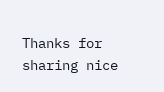Thanks for sharing nice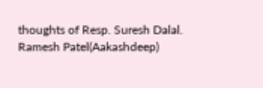thoughts of Resp. Suresh Dalal.
Ramesh Patel(Aakashdeep)